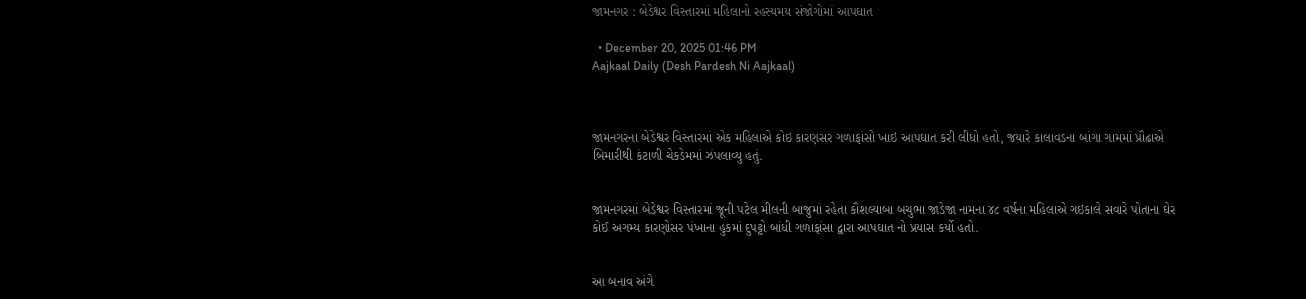જામનગર : બેડેશ્વર વિસ્તારમાં મહિલાનો રહસ્યમય સંજોગોમાં આપઘાત

  • December 20, 2025 01:46 PM
Aajkaal Daily (Desh Pardesh Ni Aajkaal)



જામનગરના બેડેશ્વર વિસ્તારમાં એક મહિલાએ કોઇ કારણસર ગળાફાંસો ખાઇ આપઘાત કરી લીધો હતો, જયારે કાલાવડના બાંગા ગામમાં પ્રૌઢાએ બિમારીથી કંટાળી ચેકડેમમાં ઝંપલાવ્યુ હતું.


જામનગરમાં બેડેશ્વર વિસ્તારમાં જૂની પટેલ મીલની બાજુમાં રહેતા કૌશલ્યાબા બચુભા જાડેજા નામના ૪૮ વર્ષના મહિલાએ ગઇકાલે સવારે પોતાના ઘેર કોઈ અગમ્ય કારણોસર પંખાના હુકમાં દુપટ્ટો બાંધી ગળાફાંસા દ્વારા આપઘાત નો પ્રયાસ કર્યો હતો.


આ બનાવ અંગે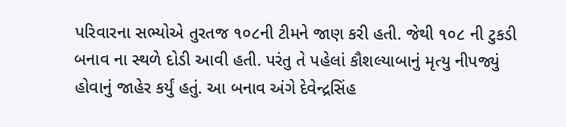પરિવારના સભ્યોએ તુરતજ ૧૦૮ની ટીમને જાણ કરી હતી. જેથી ૧૦૮ ની ટુકડી બનાવ ના સ્થળે દોડી આવી હતી. પરંતુ તે પહેલાં કૌશલ્યાબાનું મૃત્યુ નીપજ્યું હોવાનું જાહેર કર્યું હતું. આ બનાવ અંગે દેવેન્દ્રસિંહ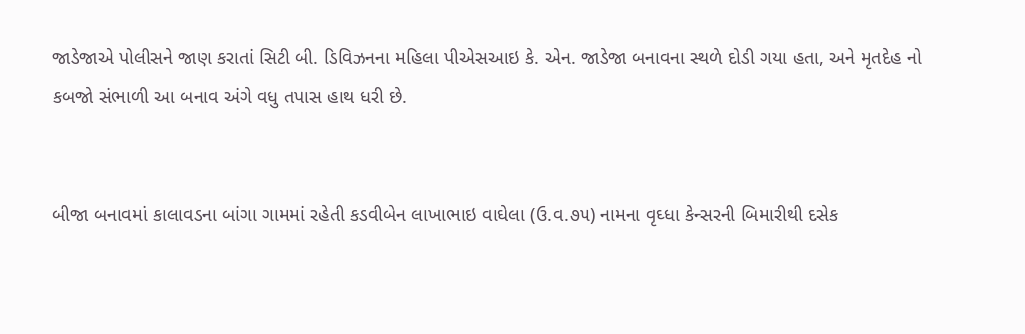જાડેજાએ પોલીસને જાણ કરાતાં સિટી બી. ડિવિઝનના મહિલા પીએસઆઇ કે. એન. જાડેજા બનાવના સ્થળે દોડી ગયા હતા, અને મૃતદેહ નો કબજો સંભાળી આ બનાવ અંગે વધુ તપાસ હાથ ધરી છે.


બીજા બનાવમાં કાલાવડના બાંગા ગામમાં રહેતી કડવીબેન લાખાભાઇ વાઘેલા (ઉ.વ.૭૫) નામના વૃઘ્ધા કેન્સરની બિમારીથી દસેક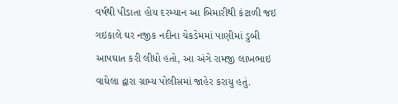વર્ષથી પીડાતા હોય દરમ્યાન આ બિમારીથી કંટાળી જઇ ગઇકાલે ઘર નજીક નદીના ચેકડેમમાં પાણીમાં ડુબી આપઘાત કરી લીધો હતો, આ અંગે રામજી લાખભાઇ વાઘેલા દ્વારા ગ્રામ્ય પોલીસમાં જાહેર કરાયુ હતું.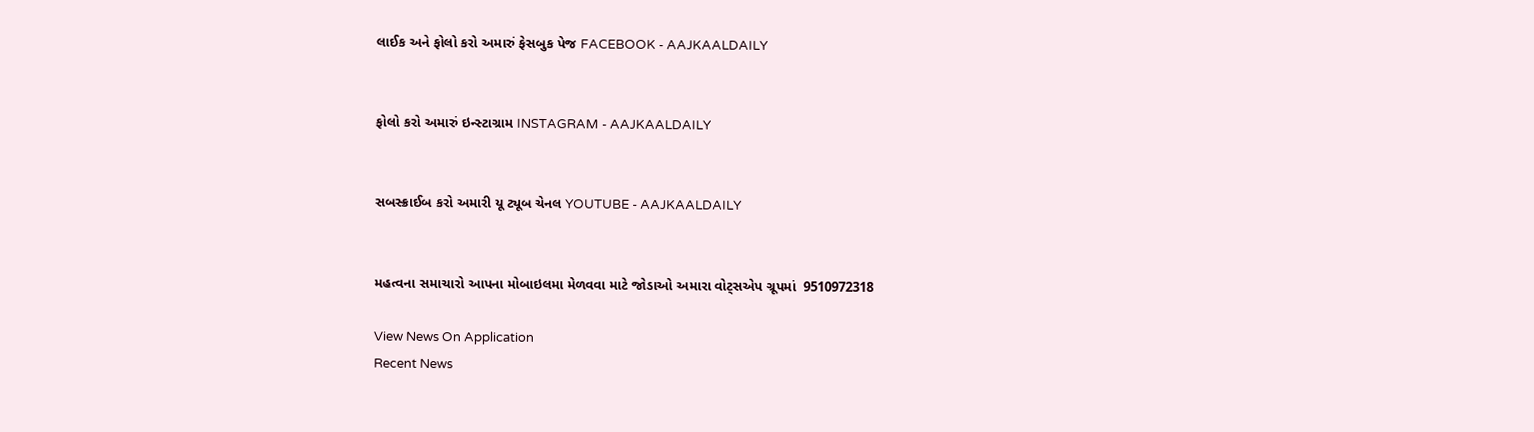લાઈક અને ફોલો કરો અમારું ફેસબુક પેજ FACEBOOK - AAJKAALDAILY


ફોલો કરો અમારું ઇન્સ્ટાગ્રામ INSTAGRAM - AAJKAALDAILY


સબસ્ક્રાઈબ કરો અમારી યૂ ટ્યૂબ ચેનલ YOUTUBE - AAJKAALDAILY


મહત્વના સમાચારો આપના મોબાઇલમા મેળવવા માટે જોડાઓ અમારા વોટ્સએપ ગ્રૂપમાં  9510972318

View News On Application
Recent News